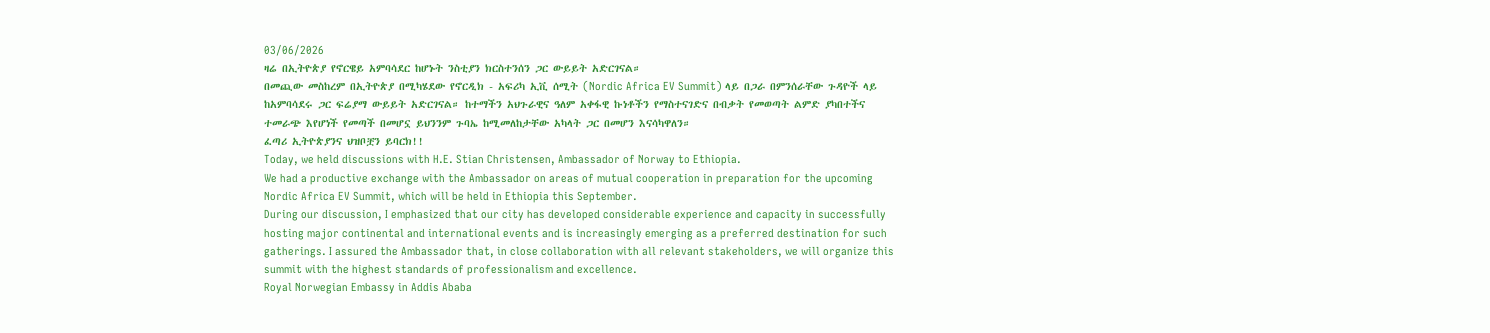03/06/2026
ዛሬ በኢትዮጵያ የኖርዌይ አምባሳደር ከሆኑት ንስቲያን ክርስተንሰን ጋር ውይይት አድርገናል።
በመጪው መስከረም በኢትዮጵያ በሚካሄደው የኖርዲክ - አፍሪካ ኢቪ ሰሚት (Nordic Africa EV Summit) ላይ በጋራ በምንሰራቸው ጉዳዮች ላይ ከአምባሳደሩ ጋር ፍሬያማ ውይይት አድርገናል። ከተማችን አህጉራዊና ዓለም አቀፋዊ ኩነቶችን የማስተናገድና በብቃት የመወጣት ልምድ ያካበተችና ተመራጭ እየሆነች የመጣች በመሆኗ ይህንንም ጉባኤ ከሚመለከታቸው አካላት ጋር በመሆን እናሳካዋለን።
ፈጣሪ ኢትዮጵያንና ህዝቦቿን ይባርክ!!
Today, we held discussions with H.E. Stian Christensen, Ambassador of Norway to Ethiopia.
We had a productive exchange with the Ambassador on areas of mutual cooperation in preparation for the upcoming Nordic Africa EV Summit, which will be held in Ethiopia this September.
During our discussion, I emphasized that our city has developed considerable experience and capacity in successfully hosting major continental and international events and is increasingly emerging as a preferred destination for such gatherings. I assured the Ambassador that, in close collaboration with all relevant stakeholders, we will organize this summit with the highest standards of professionalism and excellence.
Royal Norwegian Embassy in Addis Ababa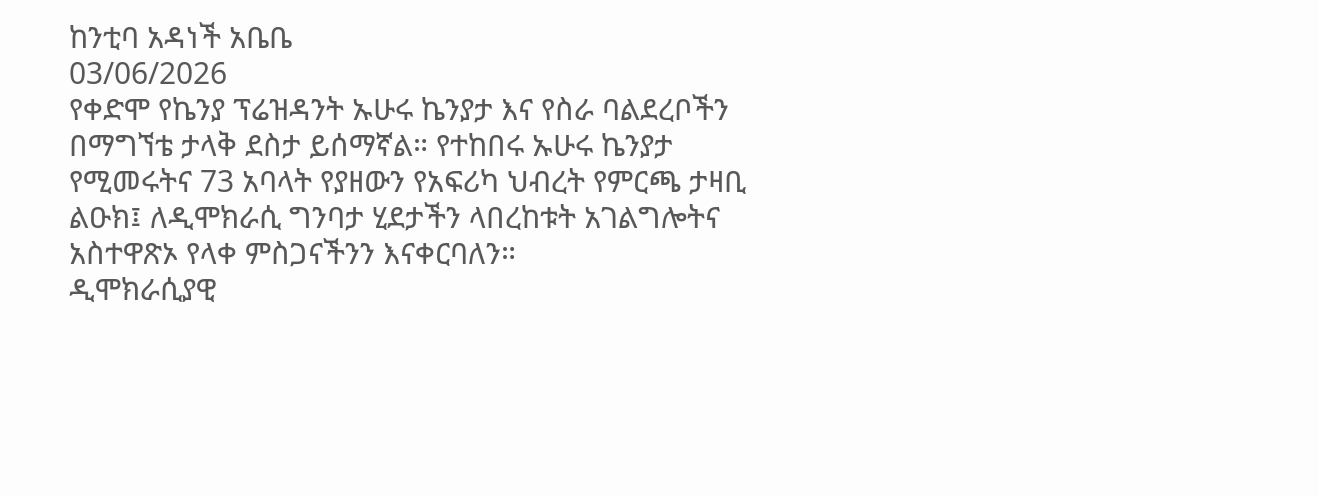ከንቲባ አዳነች አቤቤ
03/06/2026
የቀድሞ የኬንያ ፕሬዝዳንት ኡሁሩ ኬንያታ እና የስራ ባልደረቦችን በማግኘቴ ታላቅ ደስታ ይሰማኛል። የተከበሩ ኡሁሩ ኬንያታ የሚመሩትና 73 አባላት የያዘውን የአፍሪካ ህብረት የምርጫ ታዛቢ ልዑክ፤ ለዲሞክራሲ ግንባታ ሂደታችን ላበረከቱት አገልግሎትና አስተዋጽኦ የላቀ ምስጋናችንን እናቀርባለን።
ዲሞክራሲያዊ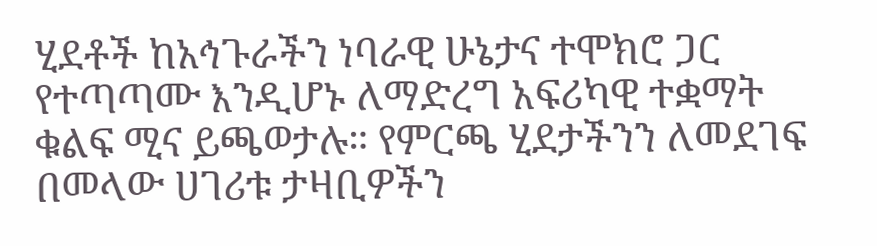ሂደቶች ከአኅጉራችን ነባራዊ ሁኔታና ተሞክሮ ጋር የተጣጣሙ እንዲሆኑ ለማድረግ አፍሪካዊ ተቋማት ቁልፍ ሚና ይጫወታሉ። የምርጫ ሂደታችንን ለመደገፍ በመላው ሀገሪቱ ታዛቢዎችን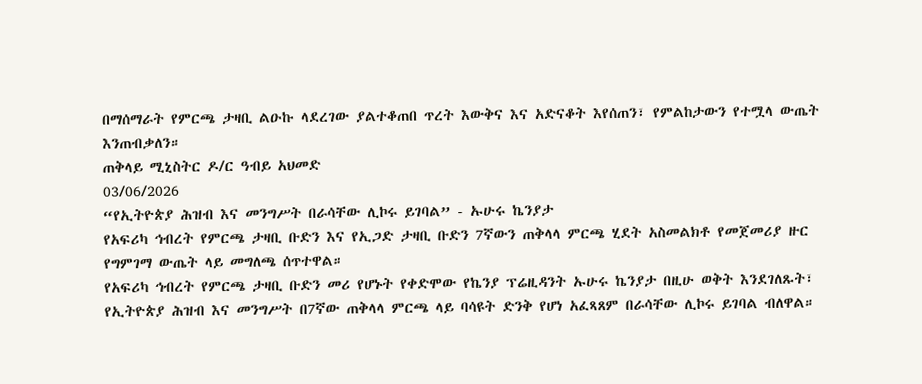በማሰማራት የምርጫ ታዛቢ ልዑኩ ላደረገው ያልተቆጠበ ጥረት እውቅና እና አድናቆት እየሰጠን፣ የምልከታውን የተሟላ ውጤት እንጠብቃለን።
ጠቅላይ ሚኒስትር ዶ/ር ዓብይ አህመድ
03/06/2026
“የኢትዮጵያ ሕዝብ እና መንግሥት በራሳቸው ሊኮሩ ይገባል” - ኡሁሩ ኬንያታ
የአፍሪካ ኅብረት የምርጫ ታዛቢ ቡድን እና የኢጋድ ታዛቢ ቡድን 7ኛውን ጠቅላላ ምርጫ ሂደት አስመልክቶ የመጀመሪያ ዙር የግምገማ ውጤት ላይ መግለጫ ሰጥተዋል።
የአፍሪካ ኅብረት የምርጫ ታዛቢ ቡድን መሪ የሆኑት የቀድሞው የኬንያ ፕሬዚዳንት ኡሁሩ ኬንያታ በዚሁ ወቅት እንደገለጹት፣ የኢትዮጵያ ሕዝብ እና መንግሥት በ7ኛው ጠቅላላ ምርጫ ላይ ባሳዩት ድንቅ የሆነ አፈጻጸም በራሳቸው ሊኮሩ ይገባል ብለዋል።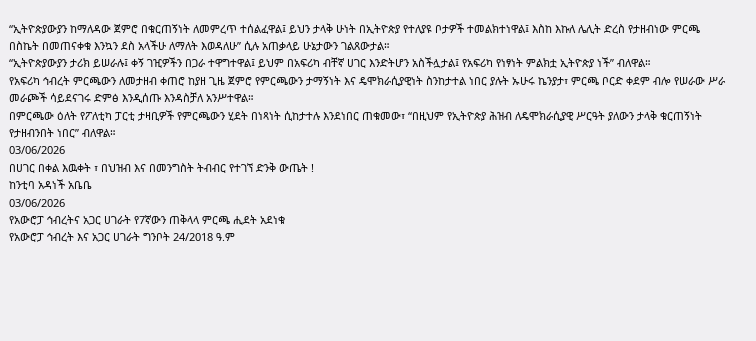“ኢትዮጵያውያን ከማለዳው ጀምሮ በቁርጠኝነት ለመምረጥ ተሰልፈዋል፤ ይህን ታላቅ ሁነት በኢትዮጵያ የተለያዩ ቦታዎች ተመልክተነዋል፤ እስከ እኩለ ሌሊት ድረስ የታዘብነው ምርጫ በስኬት በመጠናቀቁ እንኳን ደስ አላችሁ ለማለት እወዳለሁ” ሲሉ አጠቃላይ ሁኔታውን ገልጸውታል።
“ኢትዮጵያውያን ታሪክ ይሠራሉ፤ ቀኝ ገዢዎችን በጋራ ተዋግተዋል፤ ይህም በአፍሪካ ብቸኛ ሀገር እንድትሆን አስችሏታል፤ የአፍሪካ የነፃነት ምልክቷ ኢትዮጵያ ነች” ብለዋል።
የአፍሪካ ኅብረት ምርጫውን ለመታዘብ ቀጠሮ ከያዘ ጊዜ ጀምሮ የምርጫውን ታማኝነት እና ዴሞክራሲያዊነት ስንከታተል ነበር ያሉት ኡሁሩ ኬንያታ፣ ምርጫ ቦርድ ቀደም ብሎ የሠራው ሥራ መራጮች ሳይደናገሩ ድምፅ እንዲሰጡ እንዳስቻለ አንሥተዋል።
በምርጫው ዕለት የፖለቲካ ፓርቲ ታዛቢዎች የምርጫውን ሂደት በነጻነት ሲከታተሉ እንደነበር ጠቁመው፣ “በዚህም የኢትዮጵያ ሕዝብ ለዴሞክራሲያዊ ሥርዓት ያለውን ታላቅ ቁርጠኝነት የታዘብንበት ነበር” ብለዋል።
03/06/2026
በሀገር በቀል እዉቀት ፣ በህዝብ እና በመንግስት ትብብር የተገኘ ድንቅ ውጤት !
ከንቲባ አዳነች አቤቤ
03/06/2026
የአውሮፓ ኅብረትና አጋር ሀገራት የ7ኛውን ጠቅላላ ምርጫ ሒደት አደነቁ
የአውሮፓ ኅብረት እና አጋር ሀገራት ግንቦት 24/2018 ዓ.ም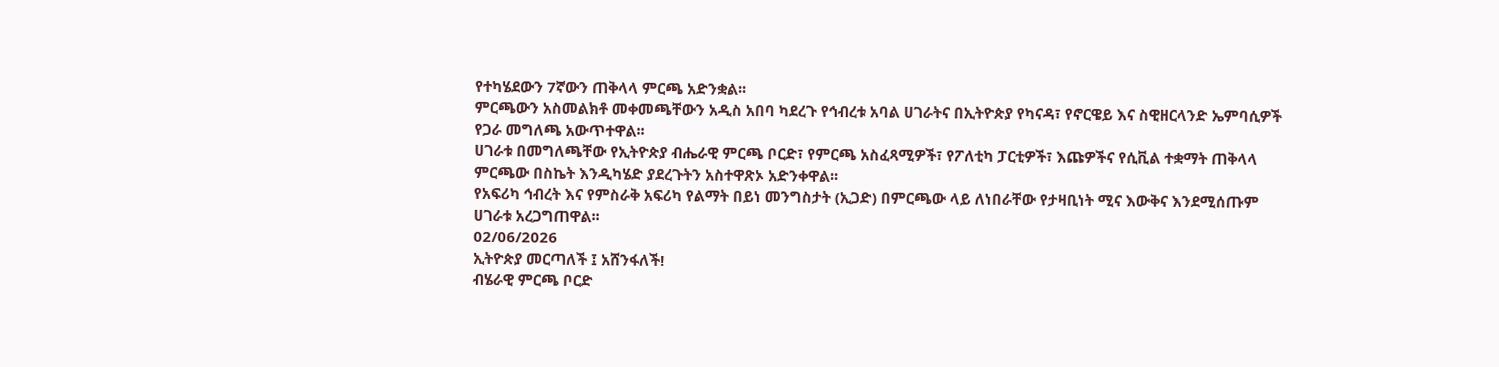የተካሄደውን 7ኛውን ጠቅላላ ምርጫ አድንቋል፡፡
ምርጫውን አስመልክቶ መቀመጫቸውን አዲስ አበባ ካደረጉ የኅብረቱ አባል ሀገራትና በኢትዮጵያ የካናዳ፣ የኖርዌይ እና ስዊዘርላንድ ኤምባሲዎች የጋራ መግለጫ አውጥተዋል፡፡
ሀገራቱ በመግለጫቸው የኢትዮጵያ ብሔራዊ ምርጫ ቦርድ፣ የምርጫ አስፈጻሚዎች፣ የፖለቲካ ፓርቲዎች፣ እጩዎችና የሲቪል ተቋማት ጠቅላላ ምርጫው በስኬት እንዲካሄድ ያደረጉትን አስተዋጽኦ አድንቀዋል፡፡
የአፍሪካ ኅብረት እና የምስራቅ አፍሪካ የልማት በይነ መንግስታት (ኢጋድ) በምርጫው ላይ ለነበራቸው የታዛቢነት ሚና እውቅና እንደሚሰጡም ሀገራቱ አረጋግጠዋል፡፡
02/06/2026
ኢትዮጵያ መርጣለች ፤ አሸንፋለች!
ብሄራዊ ምርጫ ቦርድ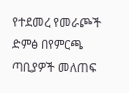የተደመረ የመራጮች ድምፅ በየምርጫ ጣቢያዎች መለጠፍ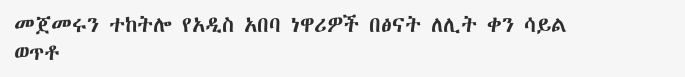መጀመሩን ተከትሎ የአዲስ አበባ ነዋሪዎች በፅናት ለሊት ቀን ሳይል ወጥቶ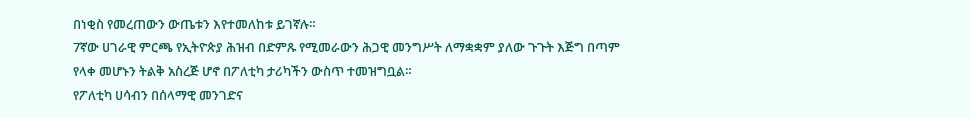በነቂስ የመረጠውን ውጤቱን እየተመለከቱ ይገኛሉ።
7ኛው ሀገራዊ ምርጫ የኢትዮጵያ ሕዝብ በድምጹ የሚመራውን ሕጋዊ መንግሥት ለማቋቋም ያለው ጉጉት እጅግ በጣም የላቀ መሆኑን ትልቅ አስረጅ ሆኖ በፖለቲካ ታሪካችን ውስጥ ተመዝግቧል።
የፖለቲካ ሀሳብን በሰላማዊ መንገድና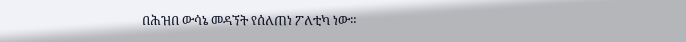በሕዝበ ውሳኔ መዳኘት የሰለጠነ ፖለቲካ ነው።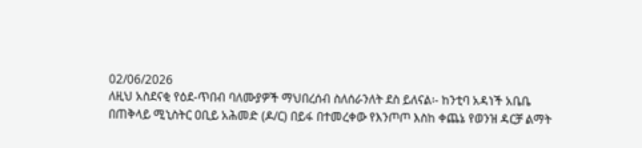02/06/2026
ለዚህ አስደናቂ የዕደ-ጥበብ ባለሙያዎች ማህበረሰብ ስለሰራንለት ደስ ይለናል፡- ከንቲባ አዳነች አቤቤ
በጠቅላይ ሚኒስትር ዐቢይ አሕመድ (ዶ/ር) በይፋ በተመረቀው የእንጦጦ እስከ ቀጨኔ የወንዝ ዳርቻ ልማት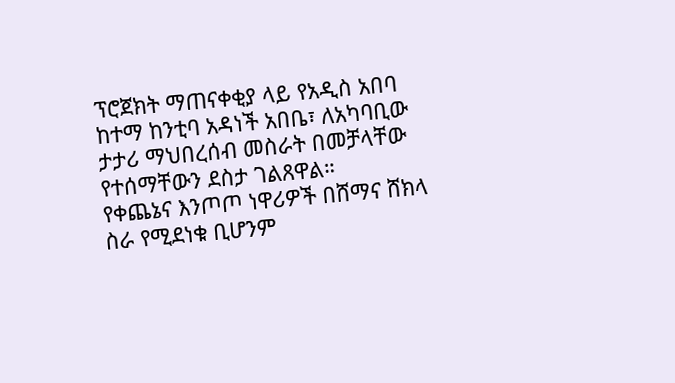ፕሮጀክት ማጠናቀቂያ ላይ የአዲስ አበባ ከተማ ከንቲባ አዳነች አበቤ፣ ለአካባቢው ታታሪ ማህበረሰብ መስራት በመቻላቸው የተሰማቸውን ደስታ ገልጸዋል።
የቀጨኔና እንጦጦ ነዋሪዎች በሸማና ሸክላ ስራ የሚደነቁ ቢሆንም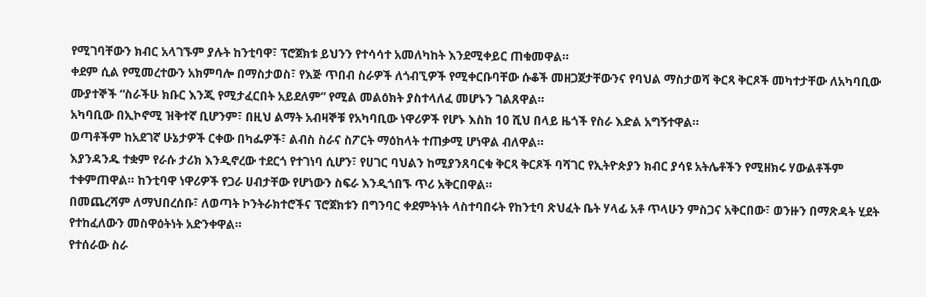የሚገባቸውን ክብር አላገኙም ያሉት ከንቲባዋ፣ ፕሮጀክቱ ይህንን የተሳሳተ አመለካከት እንደሚቀይር ጠቁመዋል።
ቀደም ሲል የሚመረተውን አክምባሎ በማስታወስ፣ የእጅ ጥበብ ስራዎች ለጎብኚዎች የሚቀርቡባቸው ሱቆች መዘጋጀታቸውንና የባህል ማስታወሻ ቅርጻ ቅርጾች መካተታቸው ለአካባቢው ሙያተኞች “ስራችሁ ክቡር እንጂ የሚታፈርበት አይደለም” የሚል መልዕክት ያስተላለፈ መሆኑን ገልጸዋል።
አካባቢው በኢኮኖሚ ዝቅተኛ ቢሆንም፣ በዚህ ልማት አብዛኞቹ የአካባቢው ነዋሪዎች የሆኑ እስከ 10 ሺህ በላይ ዜጎች የስራ እድል አግኝተዋል።
ወጣቶችም ከአደገኛ ሁኔታዎች ርቀው በካፌዎች፣ ልብስ ስራና ስፖርት ማዕከላት ተጠቃሚ ሆነዋል ብለዋል።
እያንዳንዱ ተቋም የራሱ ታሪክ እንዲኖረው ተደርጎ የተገነባ ሲሆን፣ የሀገር ባህልን ከሚያንጸባርቁ ቅርጻ ቅርጾች ባሻገር የኢትዮጵያን ክብር ያሳዩ አትሌቶችን የሚዘክሩ ሃውልቶችም ተቀምጠዋል። ከንቲባዋ ነዋሪዎች የጋራ ሀብታቸው የሆነውን ስፍራ እንዲጎበኙ ጥሪ አቅርበዋል።
በመጨረሻም ለማህበረሰቡ፣ ለወጣት ኮንትራክተሮችና ፕሮጀክቱን በግንባር ቀደምትነት ላስተባበሩት የከንቲባ ጽህፈት ቤት ሃላፊ አቶ ጥላሁን ምስጋና አቅርበው፣ ወንዙን በማጽዳት ሂደት የተከፈለውን መስዋዕትነት አድንቀዋል።
የተሰራው ስራ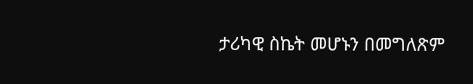ታሪካዊ ስኬት መሆኑን በመግለጽም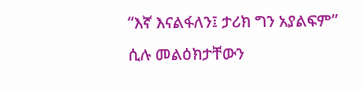“እኛ እናልፋለን፤ ታሪክ ግን አያልፍም” ሲሉ መልዕክታቸውን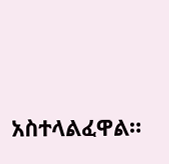አስተላልፈዋል።